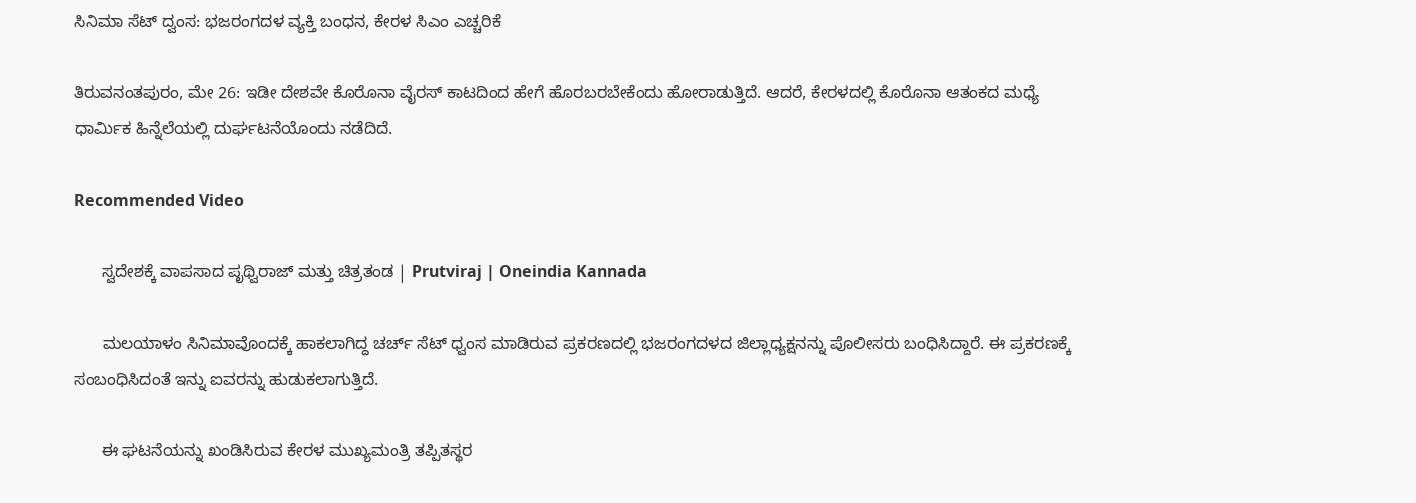ಸಿನಿಮಾ ಸೆಟ್ ದ್ವಂಸ: ಭಜರಂಗದಳ ವ್ಯಕ್ತಿ ಬಂಧನ, ಕೇರಳ ಸಿಎಂ ಎಚ್ಚರಿಕೆ

ತಿರುವನಂತಪುರಂ, ಮೇ 26: ಇಡೀ ದೇಶವೇ ಕೊರೊನಾ ವೈರಸ್ ಕಾಟದಿಂದ ಹೇಗೆ ಹೊರಬರಬೇಕೆಂದು ಹೋರಾಡುತ್ತಿದೆ. ಆದರೆ, ಕೇರಳದಲ್ಲಿ ಕೊರೊನಾ ಆತಂಕದ ಮಧ್ಯೆ ಧಾರ್ಮಿಕ ಹಿನ್ನೆಲೆಯಲ್ಲಿ ದುರ್ಘಟನೆಯೊಂದು ನಡೆದಿದೆ.

Recommended Video

      ಸ್ವದೇಶಕ್ಕೆ ವಾಪಸಾದ ಪೃಥ್ವಿರಾಜ್ ಮತ್ತು ಚಿತ್ರತಂಡ | Prutviraj | Oneindia Kannada

      ಮಲಯಾಳಂ ಸಿನಿಮಾವೊಂದಕ್ಕೆ ಹಾಕಲಾಗಿದ್ದ ಚರ್ಚ್ ಸೆಟ್‌ ಧ್ವಂಸ ಮಾಡಿರುವ ಪ್ರಕರಣದಲ್ಲಿ ಭಜರಂಗದಳದ ಜಿಲ್ಲಾಧ್ಯಕ್ಷನನ್ನು ಪೊಲೀಸರು ಬಂಧಿಸಿದ್ದಾರೆ. ಈ ಪ್ರಕರಣಕ್ಕೆ ಸಂಬಂಧಿಸಿದಂತೆ ಇನ್ನು ಐವರನ್ನು ಹುಡುಕಲಾಗುತ್ತಿದೆ.

      ಈ ಘಟನೆಯನ್ನು ಖಂಡಿಸಿರುವ ಕೇರಳ ಮುಖ್ಯಮಂತ್ರಿ ತಪ್ಪಿತಸ್ಥರ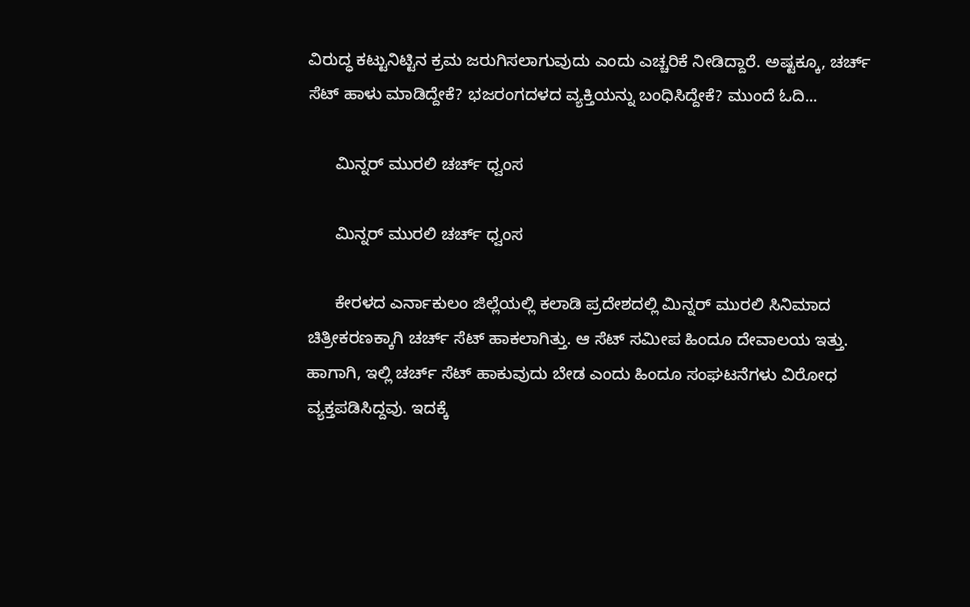ವಿರುದ್ಧ ಕಟ್ಟುನಿಟ್ಟಿನ ಕ್ರಮ ಜರುಗಿಸಲಾಗುವುದು ಎಂದು ಎಚ್ಚರಿಕೆ ನೀಡಿದ್ದಾರೆ. ಅಷ್ಟಕ್ಕೂ, ಚರ್ಚ್ ಸೆಟ್ ಹಾಳು ಮಾಡಿದ್ದೇಕೆ? ಭಜರಂಗದಳದ ವ್ಯಕ್ತಿಯನ್ನು ಬಂಧಿಸಿದ್ದೇಕೆ? ಮುಂದೆ ಓದಿ...

      ಮಿನ್ನರ್ ಮುರಲಿ ಚರ್ಚ್ ಧ್ವಂಸ

      ಮಿನ್ನರ್ ಮುರಲಿ ಚರ್ಚ್ ಧ್ವಂಸ

      ಕೇರಳದ ಎರ್ನಾಕುಲಂ ಜಿಲ್ಲೆಯಲ್ಲಿ ಕಲಾಡಿ ಪ್ರದೇಶದಲ್ಲಿ ಮಿನ್ನರ್ ಮುರಲಿ ಸಿನಿಮಾದ ಚಿತ್ರೀಕರಣಕ್ಕಾಗಿ ಚರ್ಚ್ ಸೆಟ್ ಹಾಕಲಾಗಿತ್ತು. ಆ ಸೆಟ್ ಸಮೀಪ ಹಿಂದೂ ದೇವಾಲಯ ಇತ್ತು. ಹಾಗಾಗಿ, ಇಲ್ಲಿ ಚರ್ಚ್ ಸೆಟ್ ಹಾಕುವುದು ಬೇಡ ಎಂದು ಹಿಂದೂ ಸಂಘಟನೆಗಳು ವಿರೋಧ ವ್ಯಕ್ತಪಡಿಸಿದ್ದವು. ಇದಕ್ಕೆ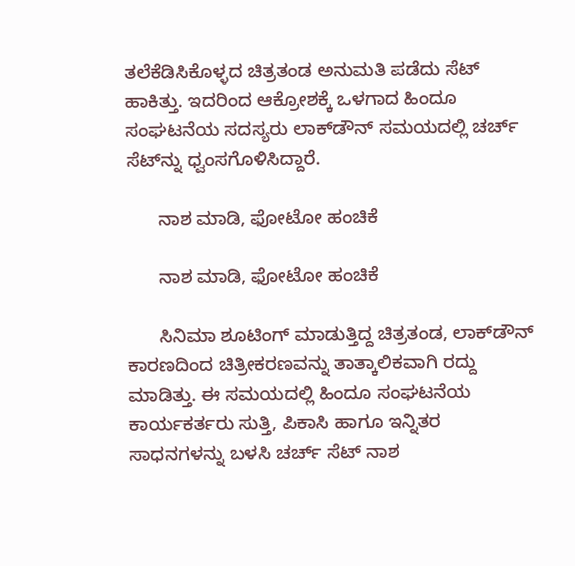ತಲೆಕೆಡಿಸಿಕೊಳ್ಳದ ಚಿತ್ರತಂಡ ಅನುಮತಿ ಪಡೆದು ಸೆಟ್ ಹಾಕಿತ್ತು. ಇದರಿಂದ ಆಕ್ರೋಶಕ್ಕೆ ಒಳಗಾದ ಹಿಂದೂ ಸಂಘಟನೆಯ ಸದಸ್ಯರು ಲಾಕ್‌ಡೌನ್‌ ಸಮಯದಲ್ಲಿ ಚರ್ಚ್ ಸೆಟ್‌ನ್ನು ಧ್ವಂಸಗೊಳಿಸಿದ್ದಾರೆ.

      ನಾಶ ಮಾಡಿ, ಫೋಟೋ ಹಂಚಿಕೆ

      ನಾಶ ಮಾಡಿ, ಫೋಟೋ ಹಂಚಿಕೆ

      ಸಿನಿಮಾ ಶೂಟಿಂಗ್ ಮಾಡುತ್ತಿದ್ದ ಚಿತ್ರತಂಡ, ಲಾಕ್‌ಡೌನ್‌ ಕಾರಣದಿಂದ ಚಿತ್ರೀಕರಣವನ್ನು ತಾತ್ಕಾಲಿಕವಾಗಿ ರದ್ದು ಮಾಡಿತ್ತು. ಈ ಸಮಯದಲ್ಲಿ ಹಿಂದೂ ಸಂಘಟನೆಯ ಕಾರ್ಯಕರ್ತರು ಸುತ್ತಿ, ಪಿಕಾಸಿ ಹಾಗೂ ಇನ್ನಿತರ ಸಾಧನಗಳನ್ನು ಬಳಸಿ ಚರ್ಚ್ ಸೆಟ್‌ ನಾಶ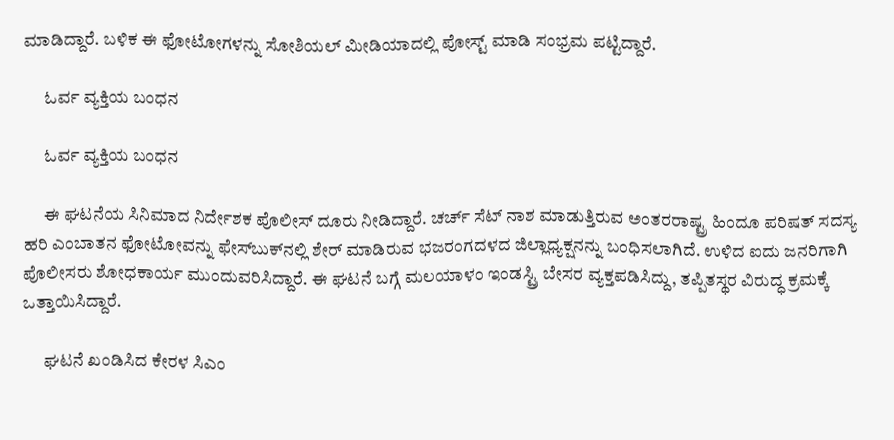ಮಾಡಿದ್ದಾರೆ. ಬಳಿಕ ಈ ಫೋಟೋಗಳನ್ನು ಸೋಶಿಯಲ್ ಮೀಡಿಯಾದಲ್ಲಿ ಪೋಸ್ಟ್ ಮಾಡಿ ಸಂಭ್ರಮ ಪಟ್ಟಿದ್ದಾರೆ.

      ಓರ್ವ ವ್ಯಕ್ತಿಯ ಬಂಧನ

      ಓರ್ವ ವ್ಯಕ್ತಿಯ ಬಂಧನ

      ಈ ಘಟನೆಯ ಸಿನಿಮಾದ ನಿರ್ದೇಶಕ ಪೊಲೀಸ್ ದೂರು ನೀಡಿದ್ದಾರೆ. ಚರ್ಚ್ ಸೆಟ್ ನಾಶ ಮಾಡುತ್ತಿರುವ ಅಂತರರಾಷ್ಟ್ರ ಹಿಂದೂ ಪರಿಷತ್ ಸದಸ್ಯ ಹರಿ ಎಂಬಾತನ ಫೋಟೋವನ್ನು ಫೇಸ್‌ಬುಕ್‌ನಲ್ಲಿ ಶೇರ್ ಮಾಡಿರುವ ಭಜರಂಗದಳದ ಜಿಲ್ಲಾಧ್ಯಕ್ಷನನ್ನು ಬಂಧಿಸಲಾಗಿದೆ. ಉಳಿದ ಐದು ಜನರಿಗಾಗಿ ಪೊಲೀಸರು ಶೋಧಕಾರ್ಯ ಮುಂದುವರಿಸಿದ್ದಾರೆ. ಈ ಘಟನೆ ಬಗ್ಗೆ ಮಲಯಾಳಂ ಇಂಡಸ್ಟ್ರಿ ಬೇಸರ ವ್ಯಕ್ತಪಡಿಸಿದ್ದು, ತಪ್ಪಿತಸ್ಥರ ವಿರುದ್ಧ ಕ್ರಮಕ್ಕೆ ಒತ್ತಾಯಿಸಿದ್ದಾರೆ.

      ಘಟನೆ ಖಂಡಿಸಿದ ಕೇರಳ ಸಿಎಂ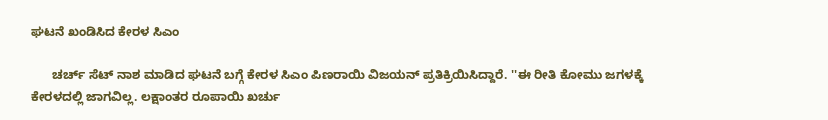ಘಟನೆ ಖಂಡಿಸಿದ ಕೇರಳ ಸಿಎಂ

      ಚರ್ಚ್ ಸೆಟ್ ನಾಶ ಮಾಡಿದ ಘಟನೆ ಬಗ್ಗೆ ಕೇರಳ ಸಿಎಂ ಪಿಣರಾಯಿ ವಿಜಯನ್ ಪ್ರತಿಕ್ರಿಯಿಸಿದ್ದಾರೆ. ''ಈ ರೀತಿ ಕೋಮು ಜಗಳಕ್ಕೆ ಕೇರಳದಲ್ಲಿ ಜಾಗವಿಲ್ಲ. ಲಕ್ಷಾಂತರ ರೂಪಾಯಿ ಖರ್ಚು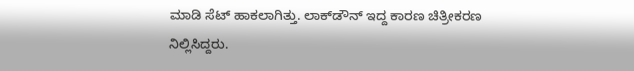ಮಾಡಿ ಸೆಟ್ ಹಾಕಲಾಗಿತ್ತು. ಲಾಕ್‌ಡೌನ್‌ ಇದ್ದ ಕಾರಣ ಚಿತ್ರೀಕರಣ ನಿಲ್ಲಿಸಿದ್ದರು.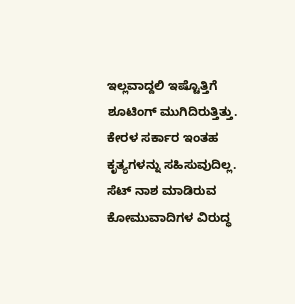ಇಲ್ಲವಾದ್ದಲಿ ಇಷ್ಟೊತ್ತಿಗೆ ಶೂಟಿಂಗ್ ಮುಗಿದಿರುತ್ತಿತ್ತು. ಕೇರಳ ಸರ್ಕಾರ ಇಂತಹ ಕೃತ್ಯಗಳನ್ನು ಸಹಿಸುವುದಿಲ್ಲ. ಸೆಟ್‌ ನಾಶ ಮಾಡಿರುವ ಕೋಮುವಾದಿಗಳ ವಿರುದ್ಧ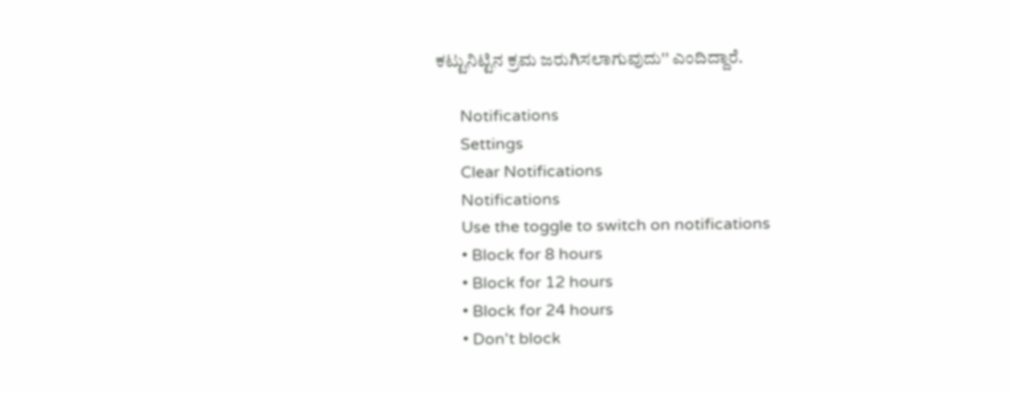ಕಟ್ಟುನಿಟ್ಟಿನ ಕ್ರಮ ಜರುಗಿಸಲಾಗುವುದು'' ಎಂದಿದ್ದಾರೆ.

      Notifications
      Settings
      Clear Notifications
      Notifications
      Use the toggle to switch on notifications
      • Block for 8 hours
      • Block for 12 hours
      • Block for 24 hours
      • Don't block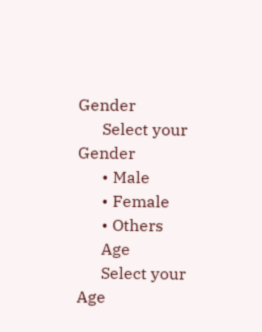Gender
      Select your Gender
      • Male
      • Female
      • Others
      Age
      Select your Age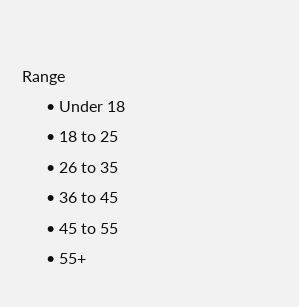Range
      • Under 18
      • 18 to 25
      • 26 to 35
      • 36 to 45
      • 45 to 55
      • 55+